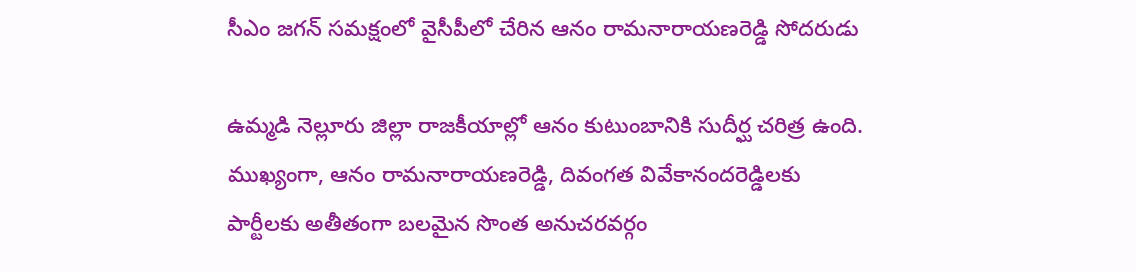సీఎం జగన్ సమక్షంలో వైసీపీలో చేరిన ఆనం రామనారాయణరెడ్డి సోదరుడు

ఉమ్మడి నెల్లూరు జిల్లా రాజకీయాల్లో ఆనం కుటుంబానికి సుదీర్ఘ చరిత్ర ఉంది. ముఖ్యంగా, ఆనం రామనారాయణరెడ్డి, దివంగత వివేకానందరెడ్డిలకు పార్టీలకు అతీతంగా బలమైన సొంత అనుచరవర్గం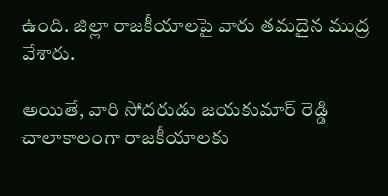ఉంది. జిల్లా రాజకీయాలపై వారు తమదైన ముద్ర వేశారు.

అయితే, వారి సోదరుడు జయకుమార్ రెడ్డి చాలాకాలంగా రాజకీయాలకు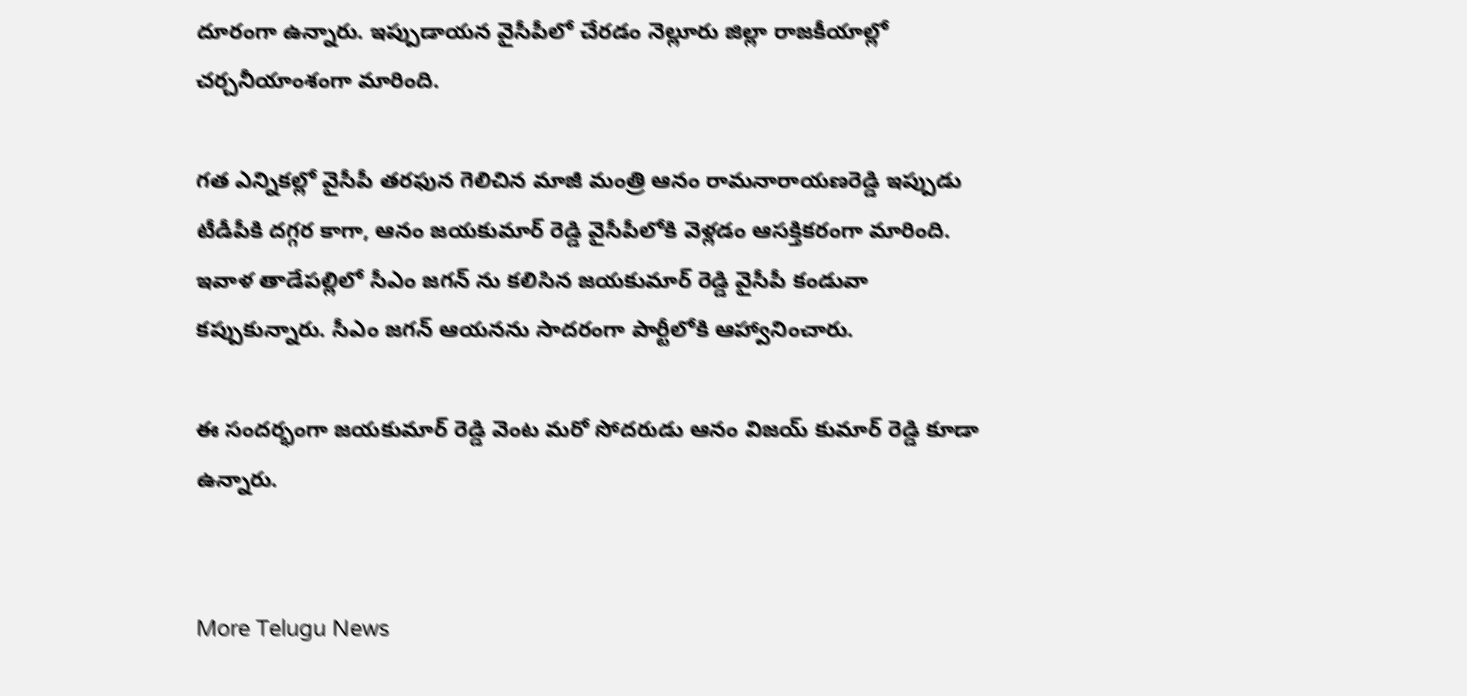దూరంగా ఉన్నారు. ఇప్పుడాయన వైసీపీలో చేరడం నెల్లూరు జిల్లా రాజకీయాల్లో చర్చనీయాంశంగా మారింది.

గత ఎన్నికల్లో వైసీపీ తరఫున గెలిచిన మాజీ మంత్రి ఆనం రామనారాయణరెడ్డి ఇప్పుడు టీడీపీకి దగ్గర కాగా, ఆనం జయకుమార్ రెడ్డి వైసీపీలోకి వెళ్లడం ఆసక్తికరంగా మారింది. ఇవాళ తాడేపల్లిలో సీఎం జగన్ ను కలిసిన జయకుమార్ రెడ్డి వైసీపీ కండువా కప్పుకున్నారు. సీఎం జగన్ ఆయనను సాదరంగా పార్టీలోకి ఆహ్వానించారు.

ఈ సందర్భంగా జయకుమార్ రెడ్డి వెంట మరో సోదరుడు ఆనం విజయ్ కుమార్ రెడ్డి కూడా ఉన్నారు.


More Telugu News